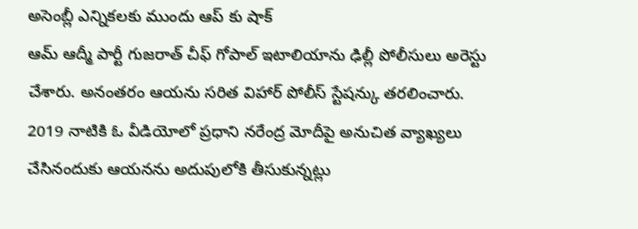అసెంబ్లీ ఎన్నికలకు ముందు ఆప్ కు షాక్
ఆమ్ ఆద్మీ పార్టీ గుజరాత్ చీఫ్ గోపాల్ ఇటాలియాను ఢిల్లీ పోలీసులు అరెస్టు చేశారు. అనంతరం ఆయను సరిత విహార్ పోలీస్ స్టేషన్కు తరలించారు. 2019 నాటికి ఓ వీడియోలో ప్రధాని నరేంద్ర మోదీపై అనుచిత వ్యాఖ్యలు చేసినందుకు ఆయనను అదుపులోకి తీసుకున్నట్లు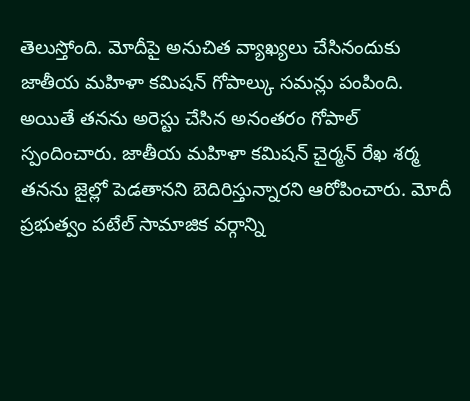తెలుస్తోంది. మోదీపై అనుచిత వ్యాఖ్యలు చేసినందుకు జాతీయ మహిళా కమిషన్ గోపాల్కు సమన్లు పంపింది. అయితే తనను అరెస్టు చేసిన అనంతరం గోపాల్ స్పందించారు. జాతీయ మహిళా కమిషన్ చైర్మన్ రేఖ శర్మ తనను జైల్లో పెడతానని బెదిరిస్తున్నారని ఆరోపించారు. మోదీ ప్రభుత్వం పటేల్ సామాజిక వర్గాన్ని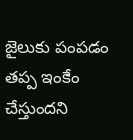జైలుకు పంపడం తప్ప ఇంకేం చేస్తుందని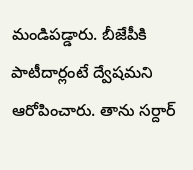మండిపడ్డారు. బీజేపీకి పాటీదార్లంటే ద్వేషమని ఆరోపించారు. తాను సర్దార్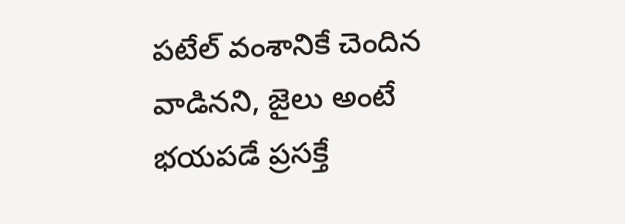పటేల్ వంశానికే చెందిన వాడినని, జైలు అంటే భయపడే ప్రసక్తే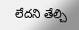లేదని తేల్చి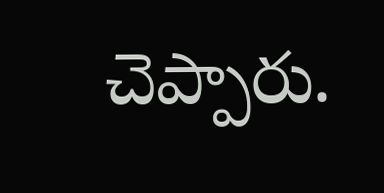చెప్పారు.